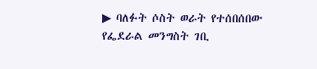▶ ባለፉት ሶስት ወራት የተሰበሰበው የፌደራል መንግስት ገቢ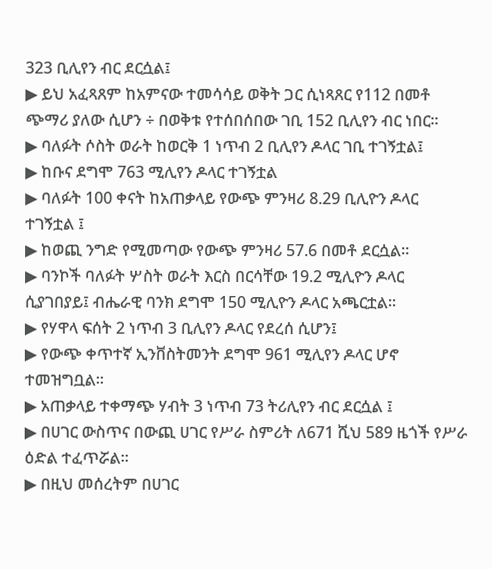323 ቢሊየን ብር ደርሷል፤
▶ ይህ አፈጻጸም ከአምናው ተመሳሳይ ወቅት ጋር ሲነጻጸር የ112 በመቶ ጭማሪ ያለው ሲሆን ÷ በወቅቱ የተሰበሰበው ገቢ 152 ቢሊየን ብር ነበር፡፡
▶ ባለፉት ሶስት ወራት ከወርቅ 1 ነጥብ 2 ቢሊየን ዶላር ገቢ ተገኝቷል፤
▶ ከቡና ደግሞ 763 ሚሊየን ዶላር ተገኝቷል
▶ ባለፉት 100 ቀናት ከአጠቃላይ የውጭ ምንዛሪ 8.29 ቢሊዮን ዶላር ተገኝቷል ፤
▶ ከወጪ ንግድ የሚመጣው የውጭ ምንዛሪ 57.6 በመቶ ደርሷል።
▶ ባንኮች ባለፉት ሦስት ወራት እርስ በርሳቸው 19.2 ሚሊዮን ዶላር ሲያገበያይ፤ ብሔራዊ ባንክ ደግሞ 150 ሚሊዮን ዶላር አጫርቷል።
▶ የሃዋላ ፍሰት 2 ነጥብ 3 ቢሊየን ዶላር የደረሰ ሲሆን፤
▶ የውጭ ቀጥተኛ ኢንቨስትመንት ደግሞ 961 ሚሊየን ዶላር ሆኖ ተመዝግቧል፡፡
▶ አጠቃላይ ተቀማጭ ሃብት 3 ነጥብ 73 ትሪሊየን ብር ደርሷል ፤
▶ በሀገር ውስጥና በውጪ ሀገር የሥራ ስምሪት ለ671 ሺህ 589 ዜጎች የሥራ ዕድል ተፈጥሯል፡፡
▶ በዚህ መሰረትም በሀገር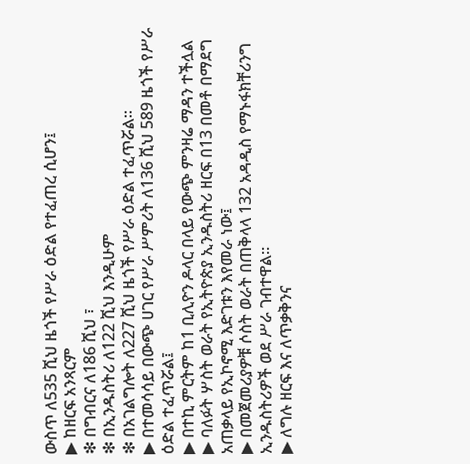ውስጥ ለ535 ሺህ ዜጎች የሥራ ዕድል የተፈጠረ ሲሆን፤
▶ ከዘርፍ አንጻርም
❇ በግብርና ለ186 ሺህ ፣
❇ በኢንዱስትሪ ለ122 ሺህ እንዲሁም
❇ በአገልግሎት ለ227 ሺህ ዜጎች የሥራ ዕድል ተፈጥሯል።
▶ በተመሳሳይ በውጭ ሀገር የሥራ ሥምሪት ለ136 ሺህ 589 ዜጎች የሥራ ዕድል ተፈጥሯል፤
▶ በተኪ ምርትም ከ1 ቢሊዮን ዶላር በላይ የውጭ ምንዛሬ ማዳን ተችሏል
▶ ባለፉት ሦስት ወራት የኢትዮጵያ ኢንዱስትሪ ዘርፍ በ13 በመቶ በማደግ አጠቃላይ የኢኮኖሚ እድገቱን እየመራ ነው፤
▶ በመጀመሪያዎቹ ሶስት ወራት በጠቅላላ 132 አዳዲስ የማኑፋክቸሪንግ ኢንዱስትሪዎች ወደ ሥራ ገብተዋል።
▶ ለግሉ ዘርፍ እና ለጥቃቅንና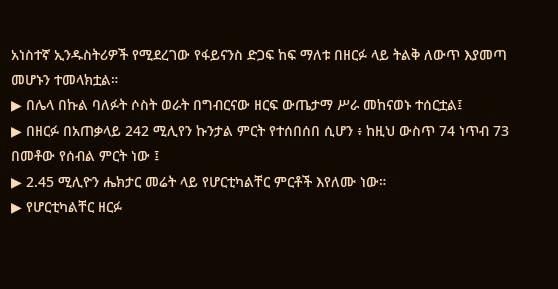አነስተኛ ኢንዱስትሪዎች የሚደረገው የፋይናንስ ድጋፍ ከፍ ማለቱ በዘርፉ ላይ ትልቅ ለውጥ እያመጣ መሆኑን ተመላክቷል።
▶ በሌላ በኩል ባለፉት ሶስት ወራት በግብርናው ዘርፍ ውጤታማ ሥራ መከናወኑ ተሰርቷል፤
▶ በዘርፉ በአጠቃላይ 242 ሚሊየን ኩንታል ምርት የተሰበሰበ ሲሆን ፥ ከዚህ ውስጥ 74 ነጥብ 73 በመቶው የሰብል ምርት ነው ፤
▶ 2.45 ሚሊዮን ሔክታር መሬት ላይ የሆርቲካልቸር ምርቶች እየለሙ ነው።
▶ የሆርቲካልቸር ዘርፉ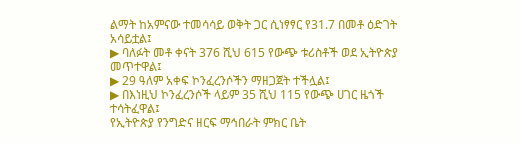ልማት ከአምናው ተመሳሳይ ወቅት ጋር ሲነፃፃር የ31.7 በመቶ ዕድገት አሳይቷል፤
▶ ባለፉት መቶ ቀናት 376 ሺህ 615 የውጭ ቱሪስቶች ወደ ኢትዮጵያ መጥተዋል፤
▶ 29 ዓለም አቀፍ ኮንፈረንሶችን ማዘጋጀት ተችሏል፤
▶ በእነዚህ ኮንፈረንሶች ላይም 35 ሺህ 115 የውጭ ሀገር ዜጎች ተሳትፈዋል፤
የኢትዮጵያ የንግድና ዘርፍ ማኅበራት ምክር ቤት